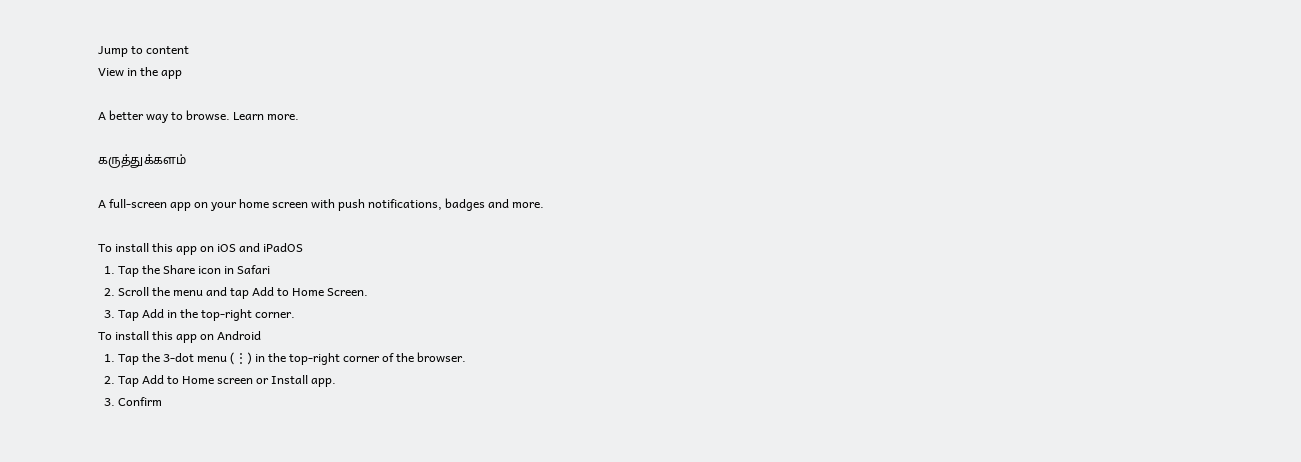Jump to content
View in the app

A better way to browse. Learn more.

கருத்துக்களம்

A full-screen app on your home screen with push notifications, badges and more.

To install this app on iOS and iPadOS
  1. Tap the Share icon in Safari
  2. Scroll the menu and tap Add to Home Screen.
  3. Tap Add in the top-right corner.
To install this app on Android
  1. Tap the 3-dot menu (⋮) in the top-right corner of the browser.
  2. Tap Add to Home screen or Install app.
  3. Confirm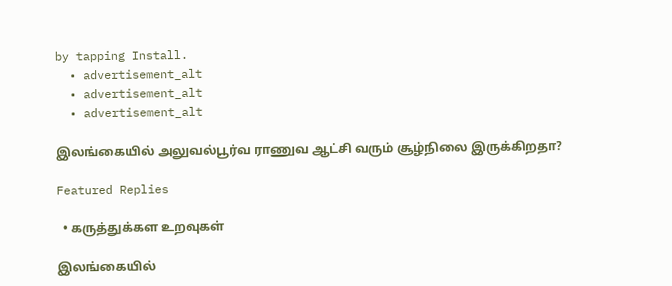by tapping Install.
  • advertisement_alt
  • advertisement_alt
  • advertisement_alt

இலங்கையில் அலுவல்பூர்வ ராணுவ ஆட்சி வரும் சூழ்நிலை இருக்கிறதா?

Featured Replies

  • கருத்துக்கள உறவுகள்

இலங்கையில்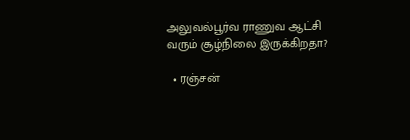அலுவல்பூர்வ ராணுவ ஆட்சி வரும் சூழ்நிலை இருக்கிறதா?

  • ரஞ்சன்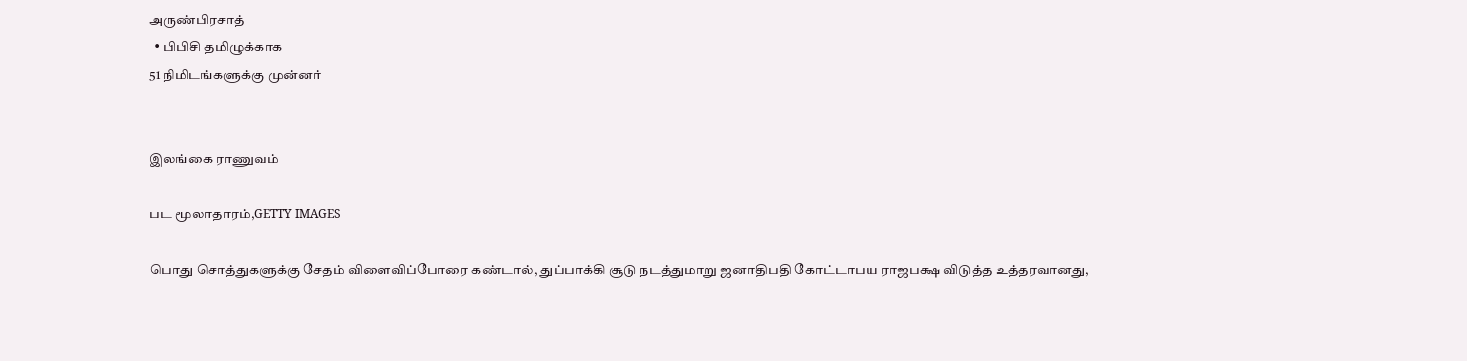அருண்பிரசாத்
  • பிபிசி தமிழுக்காக
51 நிமிடங்களுக்கு முன்னர்


இலங்கை ராணுவம்

பட மூலாதாரம்,GETTY IMAGES

பொது சொத்துகளுக்கு சேதம் விளைவிப்போரை கண்டால், துப்பாக்கி சூடு நடத்துமாறு ஜனாதிபதி கோட்டாபய ராஜபக்ஷ விடுத்த உத்தரவானது,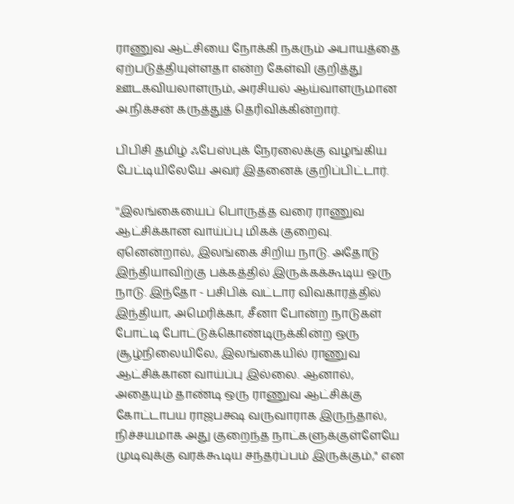ராணுவ ஆட்சியை நோக்கி நகரும் அபாயத்தை ஏற்படுத்தியுள்ளதா என்ற கேள்வி குறித்து ஊடகவியலாளரும், அரசியல் ஆய்வாளருமான அ.நிக்சன் கருத்துத் தெரிவிக்கின்றார்.

பிபிசி தமிழ் ஃபேஸ்புக் நேரலைக்கு வழங்கிய பேட்டியிலேயே அவர் இதனைக் குறிப்பிட்டார்.

''இலங்கையைப் பொருத்த வரை ராணுவ ஆட்சிக்கான வாய்ப்பு மிகக் குறைவு. ஏனென்றால், இலங்கை சிறிய நாடு. அதோடு இந்தியாவிற்கு பக்கத்தில் இருக்கக்கூடிய ஒரு நாடு. இந்தோ - பசிபிக் வட்டார விவகாரத்தில் இந்தியா, அமெரிக்கா, சீனா போன்ற நாடுகள் போட்டி போட்டுக்கொண்டிருக்கின்ற ஒரு சூழ்நிலையிலே, இலங்கையில் ராணுவ ஆட்சிக்கான வாய்ப்பு இல்லை. ஆனால், அதையும் தாண்டி ஒரு ராணுவ ஆட்சிக்கு கோட்டாபய ராஜபக்ஷ வருவாராக இருந்தால், நிச்சயமாக அது குறைந்த நாட்களுக்குள்ளேயே முடிவுக்கு வரக்கூடிய சந்தர்ப்பம் இருக்கும்," என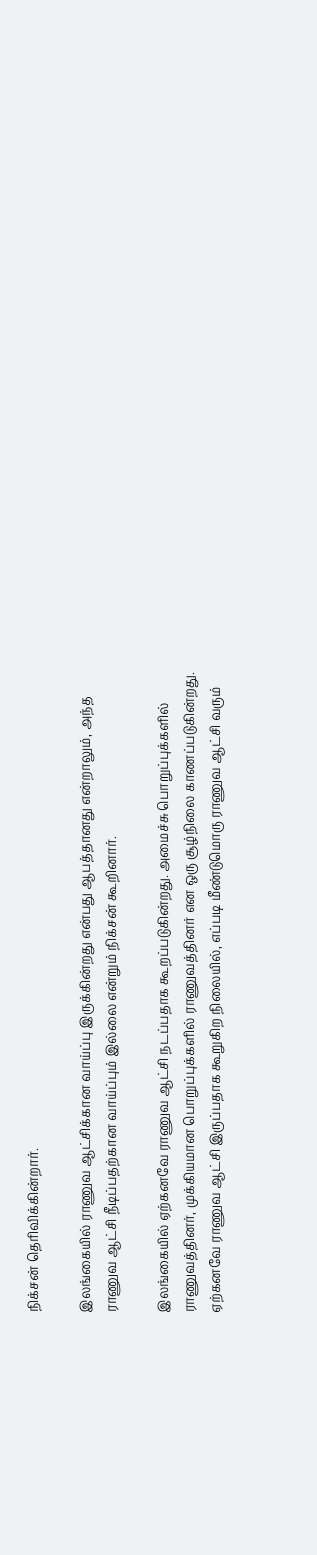நிக்சன் தெரிவிக்கின்றார்.

இலங்கையில் ராணுவ ஆட்சிக்கான வாய்ப்பு இருக்கின்றது என்பது ஆபத்தானது என்றாலும், அந்த ராணுவ ஆட்சி நீடிப்பதற்கான வாய்ப்பும் இல்லை என்றும் நிக்சன் கூறினார்.

இலங்கையில் ஏற்கனவே ராணுவ ஆட்சி நடப்பதாக கூறப்படுகின்றது. அமைச்சு பொறுப்புக்களில் ராணுவத்தினர், முக்கியமான பொறுப்புக்களில் ராணுவத்தினர் என ஒரு சூழ்நிலை காணப்படுகின்றது. ஏற்கனவே ராணுவ ஆட்சி இருப்பதாக கூறுகிற நிலையில், எப்படி மீண்டுமொரு ராணுவ ஆட்சி வரும்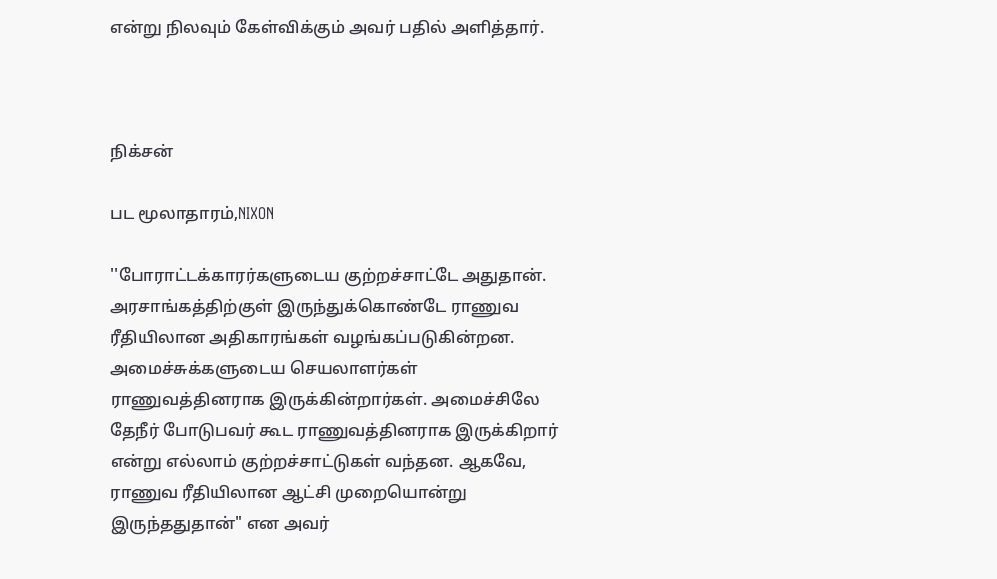என்று நிலவும் கேள்விக்கும் அவர் பதில் அளித்தார்.



நிக்சன்

பட மூலாதாரம்,NIXON

''போராட்டக்காரர்களுடைய குற்றச்சாட்டே அதுதான். அரசாங்கத்திற்குள் இருந்துக்கொண்டே ராணுவ ரீதியிலான அதிகாரங்கள் வழங்கப்படுகின்றன. அமைச்சுக்களுடைய செயலாளர்கள் ராணுவத்தினராக இருக்கின்றார்கள். அமைச்சிலே தேநீர் போடுபவர் கூட ராணுவத்தினராக இருக்கிறார் என்று எல்லாம் குற்றச்சாட்டுகள் வந்தன. ஆகவே, ராணுவ ரீதியிலான ஆட்சி முறையொன்று இருந்ததுதான்" என அவர்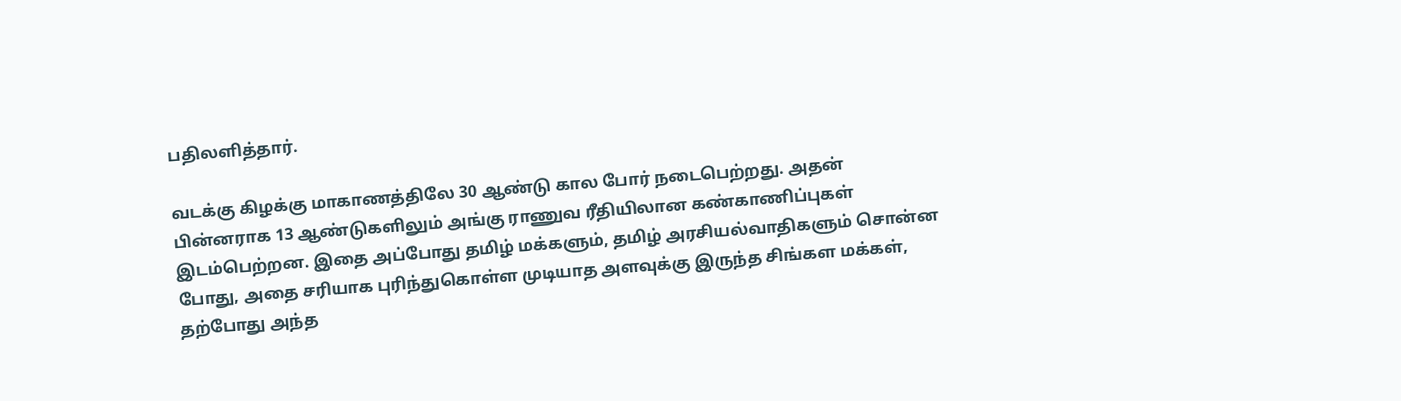பதிலளித்தார்.

வடக்கு கிழக்கு மாகாணத்திலே 30 ஆண்டு கால போர் நடைபெற்றது. அதன் பின்னராக 13 ஆண்டுகளிலும் அங்கு ராணுவ ரீதியிலான கண்காணிப்புகள் இடம்பெற்றன. இதை அப்போது தமிழ் மக்களும், தமிழ் அரசியல்வாதிகளும் சொன்ன போது, அதை சரியாக புரிந்துகொள்ள முடியாத அளவுக்கு இருந்த சிங்கள மக்கள், தற்போது அந்த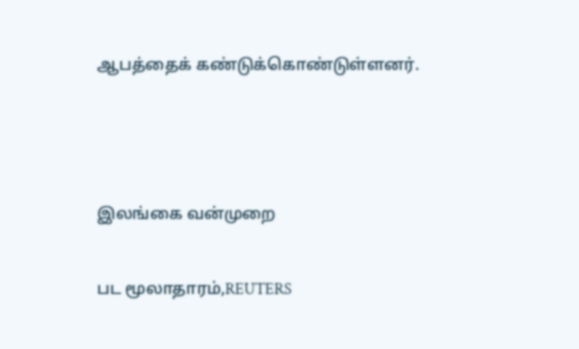ஆபத்தைக் கண்டுக்கொண்டுள்ளனர்.



இலங்கை வன்முறை

பட மூலாதாரம்,REUTERS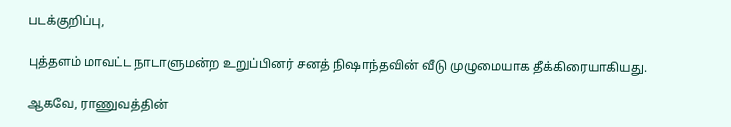படக்குறிப்பு,

புத்தளம் மாவட்ட நாடாளுமன்ற உறுப்பினர் சனத் நிஷாந்தவின் வீடு முழுமையாக தீக்கிரையாகியது.

ஆகவே, ராணுவத்தின்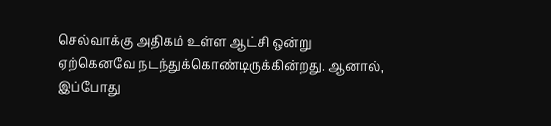செல்வாக்கு அதிகம் உள்ள ஆட்சி ஒன்று ஏற்கெனவே நடந்துக்கொண்டிருக்கின்றது. ஆனால், இப்போது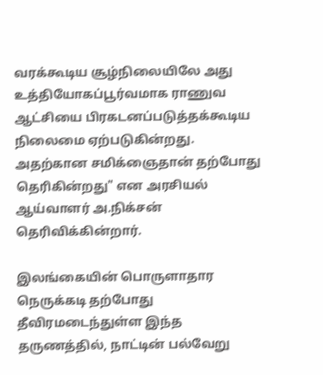வரக்கூடிய சூழ்நிலையிலே அது உத்தியோகப்பூர்வமாக ராணுவ ஆட்சியை பிரகடனப்படுத்தக்கூடிய நிலைமை ஏற்படுகின்றது. அதற்கான சமிக்ஞைதான் தற்போது தெரிகின்றது" என அரசியல் ஆய்வாளர் அ.நிக்சன் தெரிவிக்கின்றார்.

இலங்கையின் பொருளாதார நெருக்கடி தற்போது தீவிரமடைந்துள்ள இந்த தருணத்தில், நாட்டின் பல்வேறு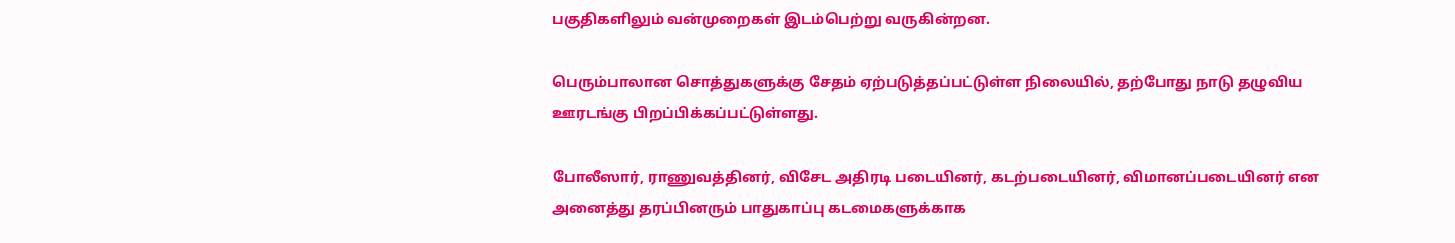பகுதிகளிலும் வன்முறைகள் இடம்பெற்று வருகின்றன.

பெரும்பாலான சொத்துகளுக்கு சேதம் ஏற்படுத்தப்பட்டுள்ள நிலையில், தற்போது நாடு தழுவிய ஊரடங்கு பிறப்பிக்கப்பட்டுள்ளது.

போலீஸார், ராணுவத்தினர், விசேட அதிரடி படையினர், கடற்படையினர், விமானப்படையினர் என அனைத்து தரப்பினரும் பாதுகாப்பு கடமைகளுக்காக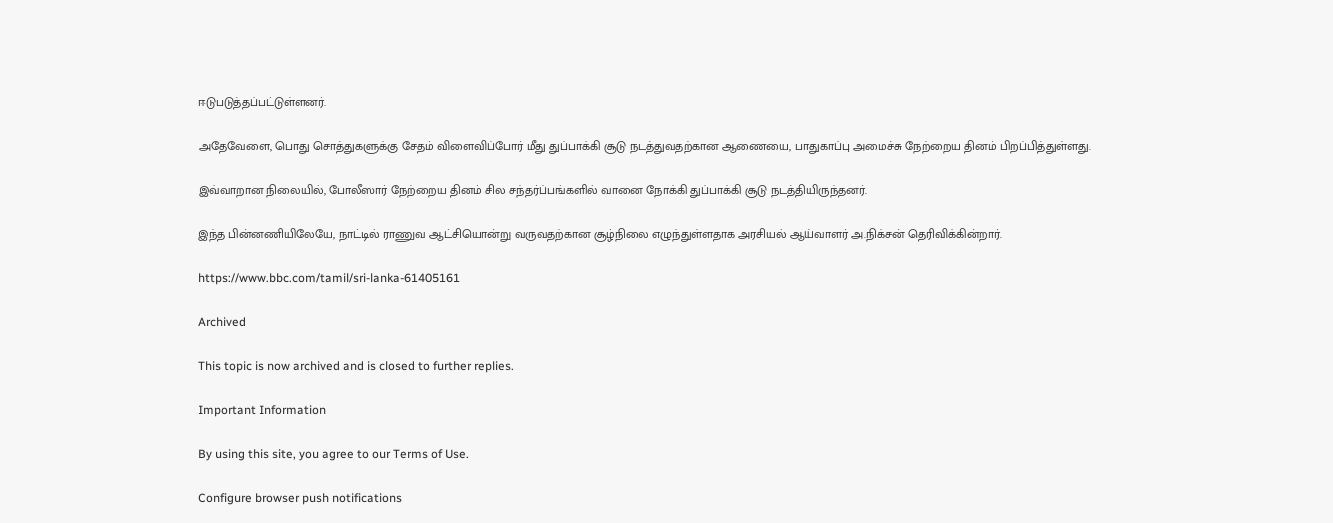ஈடுபடுத்தப்பட்டுள்ளனர்.

அதேவேளை, பொது சொத்துகளுக்கு சேதம் விளைவிப்போர் மீது துப்பாக்கி சூடு நடத்துவதற்கான ஆணையை, பாதுகாப்பு அமைச்சு நேற்றைய தினம் பிறப்பித்துள்ளது.

இவ்வாறான நிலையில், போலீஸார் நேற்றைய தினம் சில சந்தர்ப்பங்களில் வானை நோக்கி துப்பாக்கி சூடு நடத்தியிருந்தனர்.

இந்த பின்னணியிலேயே, நாட்டில் ராணுவ ஆட்சியொன்று வருவதற்கான சூழ்நிலை எழுந்துள்ளதாக அரசியல் ஆய்வாளர் அ.நிக்சன் தெரிவிக்கின்றார்.

https://www.bbc.com/tamil/sri-lanka-61405161

Archived

This topic is now archived and is closed to further replies.

Important Information

By using this site, you agree to our Terms of Use.

Configure browser push notifications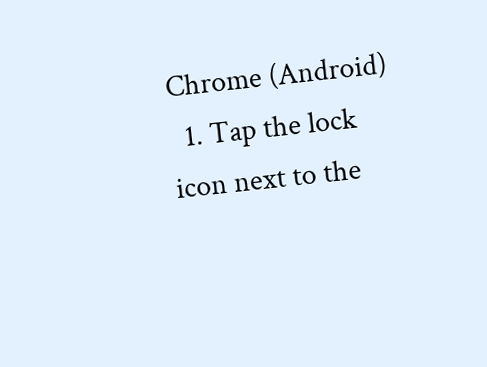Chrome (Android)
  1. Tap the lock icon next to the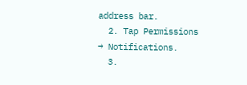address bar.
  2. Tap Permissions → Notifications.
  3.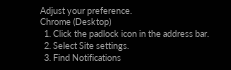Adjust your preference.
Chrome (Desktop)
  1. Click the padlock icon in the address bar.
  2. Select Site settings.
  3. Find Notifications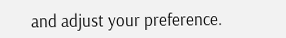and adjust your preference.